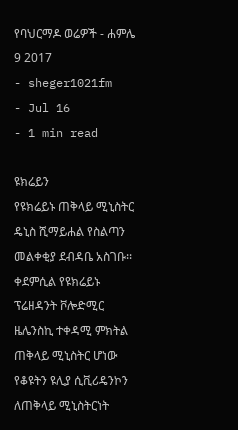የባህርማዶ ወሬዎች - ሐምሌ 9 2017
- sheger1021fm
- Jul 16
- 1 min read

ዩክሬይን
የዩክሬይኑ ጠቅላይ ሚኒስትር ዴኒስ ሺማይሐል የስልጣን መልቀቂያ ደብዳቤ አስገቡ፡፡
ቀደምሲል የዩክሬይኑ ፕሬዘዳንት ቮሎድሚር ዜሌንስኪ ተቀዳሚ ምክትል ጠቅላይ ሚኒስትር ሆነው የቆዩትን ዩሊያ ሲቪሪዴንኮን ለጠቅላይ ሚኒስትርነት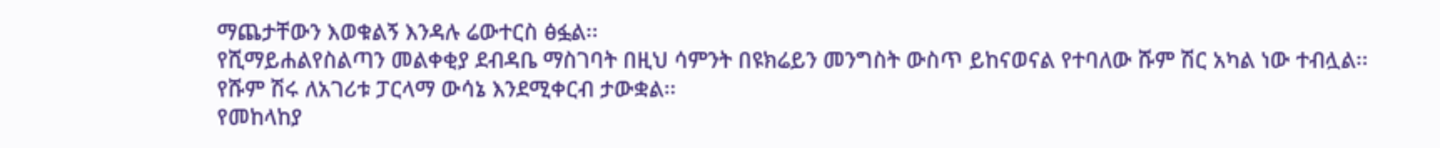ማጨታቸውን እወቁልኝ እንዳሉ ሬውተርስ ፅፏል፡፡
የሺማይሐልየስልጣን መልቀቂያ ደብዳቤ ማስገባት በዚህ ሳምንት በዩክሬይን መንግስት ውስጥ ይከናወናል የተባለው ሹም ሽር አካል ነው ተብሏል፡፡
የሹም ሽሩ ለአገሪቱ ፓርላማ ውሳኔ እንደሚቀርብ ታውቋል፡፡
የመከላከያ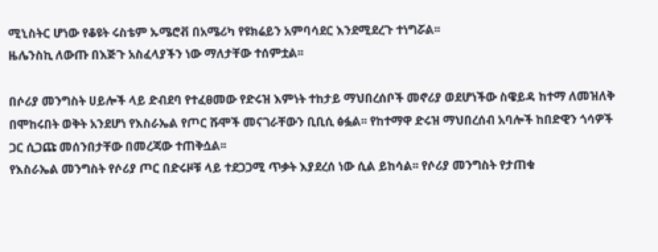ሚኒስትር ሆነው የቆዩት ሩስቴም ኡሜሮቭ በአሜሪካ የዩክሬይን አምባሳደር እንደሚደረጉ ተነግሯል፡፡
ዜሌንስኪ ለውጡ በእጅጉ አስፈላያችን ነው ማለታቸው ተሰምቷል፡፡

በሶሪያ መንግስት ሀይሎች ላይ ድብደባ የተፈፀመው የድሩዝ እምነት ተከታይ ማህበረሰቦች መኖሪያ ወደሆነችው ስዌይዳ ከተማ ለመዝለቅ በሞከሩበት ወቅት አንደሆነ የእስራኤል የጦር ሹሞች መናገራቸውን ቢቢሲ ፅፏል፡፡ የከተማዋ ድሩዝ ማህበረሰብ አባሎች ከበድዊን ጎሳዎች ጋር ሲጋጩ መሰንበታቸው በመረጃው ተጠቅሷል፡፡
የእስራኤል መንግስት የሶሪያ ጦር በድሩዞቹ ላይ ተደጋጋሚ ጥቃት እያደረሰ ነው ሲል ይከሳል፡፡ የሶሪያ መንግስት የታጠቁ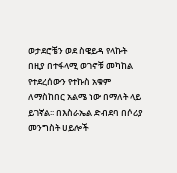ወታደሮቼን ወደ ስዌይዳ የላኩት በዚያ በተፋላሚ ወገኖቹ መካከል የተደረሰውን የተኩስ አቁም ለማስከበር አልሜ ነው በማለት ላይ ይገኛል፡፡ በእስራኤል ድብደባ በሶሪያ መንግስት ሀይሎች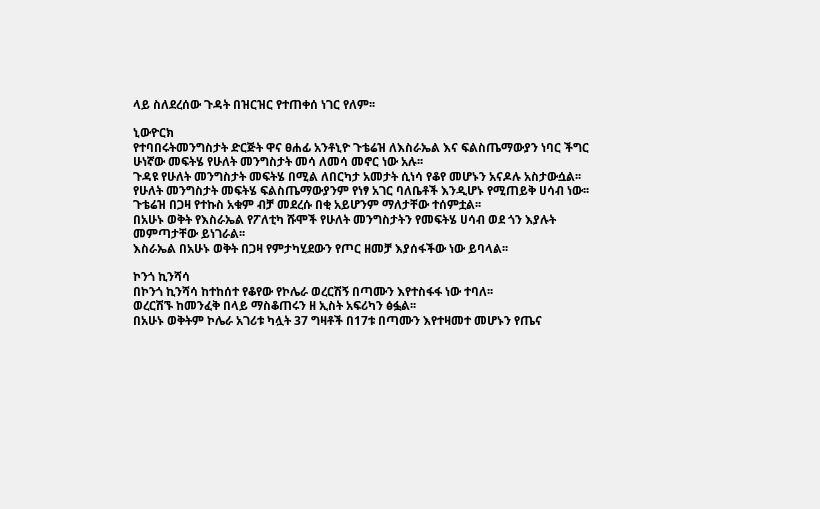ላይ ስለደረሰው ጉዳት በዝርዝር የተጠቀሰ ነገር የለም፡፡

ኒውዮርክ
የተባበሩትመንግስታት ድርጅት ዋና ፀሐፊ አንቶኒዮ ጉቴሬዝ ለእስራኤል እና ፍልስጤማውያን ነባር ችግር ሁነኛው መፍትሄ የሁለት መንግስታት መሳ ለመሳ መኖር ነው አሉ፡፡
ጉዳዩ የሁለት መንግስታት መፍትሄ በሚል ለበርካታ አመታት ሲነሳ የቆየ መሆኑን አናዶሉ አስታውሷል፡፡
የሁለት መንግስታት መፍትሄ ፍልስጤማውያንም የነፃ አገር ባለቤቶች እንዲሆኑ የሚጠይቅ ሀሳብ ነው፡፡
ጉቴሬዝ በጋዛ የተኩስ አቁም ብቻ መደረሱ በቂ አይሆንም ማለታቸው ተሰምቷል፡፡
በአሁኑ ወቅት የእስራኤል የፖለቲካ ሹሞች የሁለት መንግስታትን የመፍትሄ ሀሳብ ወደ ጎን እያሉት መምጣታቸው ይነገራል፡፡
እስራኤል በአሁኑ ወቅት በጋዛ የምታካሂደውን የጦር ዘመቻ እያሰፋችው ነው ይባላል፡፡

ኮንጎ ኪንሻሳ
በኮንጎ ኪንሻሳ ከተከሰተ የቆየው የኮሌራ ወረርሽኝ በጣሙን እየተስፋፋ ነው ተባለ፡፡
ወረርሽኙ ከመንፈቅ በላይ ማስቆጠሩን ዘ ኢስት አፍሪካን ፅፏል፡፡
በአሁኑ ወቅትም ኮሌራ አገሪቱ ካሏት 37 ግዛቶች በ17ቱ በጣሙን እየተዛመተ መሆኑን የጤና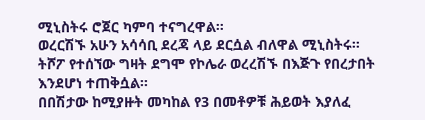ሚኒስትሩ ሮጀር ካምባ ተናግረዋል፡፡
ወረርሽኙ አሁን አሳሳቢ ደረጃ ላይ ደርሷል ብለዋል ሚኒስትሩ፡፡
ትሾፖ የተሰኘው ግዛት ደግሞ የኮሌራ ወረረሽኙ በእጅጉ የበረታበት እንደሆነ ተጠቅሷል፡፡
በበሽታው ከሚያዙት መካከል የ3 በመቶዎቹ ሕይወት እያለፈ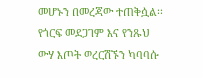መሆኑን በመረጃው ተጠቅሷል፡፡
የጎርፍ መደጋገም እና የንጹህ ውሃ እጦት ወረርሽኙን ካባባሱ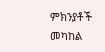ምክንያቶች መካከል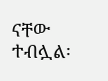ናቸው ተብሏል፡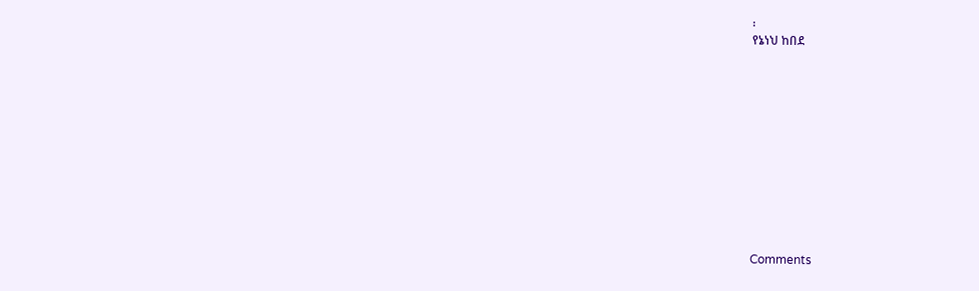፡
የኔነህ ከበደ












Comments